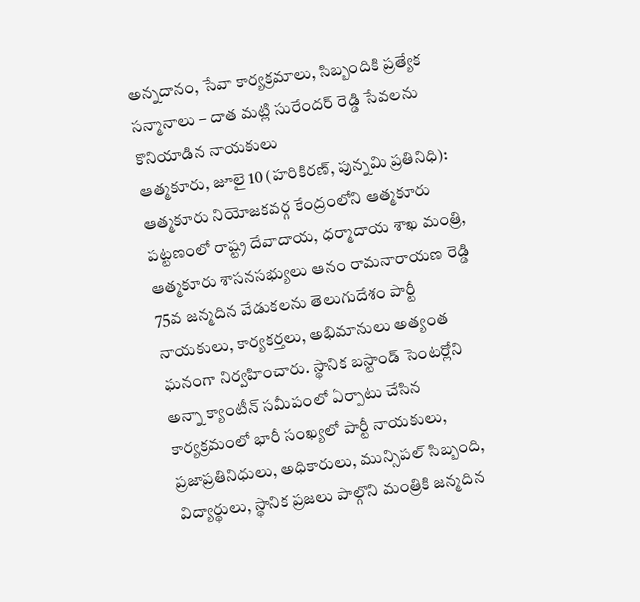అన్నదానం, సేవా కార్యక్రమాలు, సిబ్బందికి ప్రత్యేక సన్మానాలు – దాత మట్లి సురేందర్ రెడ్డి సేవలను కొనియాడిన నాయకులు
ఆత్మకూరు, జూలై 10 (హరికిరణ్, పున్నమి ప్రతినిధి):
ఆత్మకూరు నియోజకవర్గ కేంద్రంలోని ఆత్మకూరు పట్టణంలో రాష్ట్ర దేవాదాయ, ధర్మాదాయ శాఖ మంత్రి, ఆత్మకూరు శాసనసభ్యులు ఆనం రామనారాయణ రెడ్డి 75వ జన్మదిన వేడుకలను తెలుగుదేశం పార్టీ నాయకులు, కార్యకర్తలు, అభిమానులు అత్యంత ఘనంగా నిర్వహించారు. స్థానిక బస్టాండ్ సెంటర్లోని అన్నా క్యాంటీన్ సమీపంలో ఏర్పాటు చేసిన కార్యక్రమంలో భారీ సంఖ్యలో పార్టీ నాయకులు, ప్రజాప్రతినిధులు, అధికారులు, మున్సిపల్ సిబ్బంది, విద్యార్థులు, స్థానిక ప్రజలు పాల్గొని మంత్రికి జన్మదిన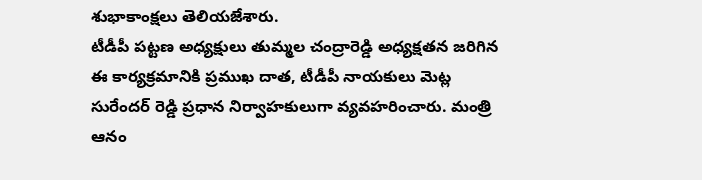శుభాకాంక్షలు తెలియజేశారు.
టీడీపీ పట్టణ అధ్యక్షులు తుమ్మల చంద్రారెడ్డి అధ్యక్షతన జరిగిన ఈ కార్యక్రమానికి ప్రముఖ దాత, టీడీపీ నాయకులు మెట్ల సురేందర్ రెడ్డి ప్రధాన నిర్వాహకులుగా వ్యవహరించారు. మంత్రి ఆనం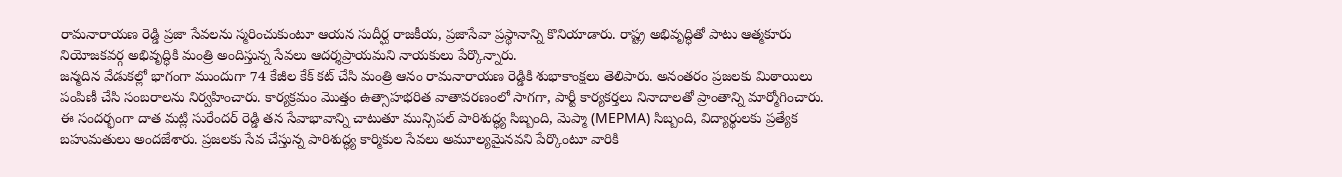రామనారాయణ రెడ్డి ప్రజా సేవలను స్మరించుకుంటూ ఆయన సుదీర్ఘ రాజకీయ, ప్రజాసేవా ప్రస్థానాన్ని కొనియాడారు. రాష్ట్ర అభివృద్ధితో పాటు ఆత్మకూరు నియోజకవర్గ అభివృద్ధికి మంత్రి అందిస్తున్న సేవలు ఆదర్శప్రాయమని నాయకులు పేర్కొన్నారు.
జన్మదిన వేడుకల్లో భాగంగా ముందుగా 74 కేజీల కేక్ కట్ చేసి మంత్రి ఆనం రామనారాయణ రెడ్డికి శుభాకాంక్షలు తెలిపారు. అనంతరం ప్రజలకు మిఠాయిలు పంపిణీ చేసి సంబరాలను నిర్వహించారు. కార్యక్రమం మొత్తం ఉత్సాహభరిత వాతావరణంలో సాగగా, పార్టీ కార్యకర్తలు నినాదాలతో ప్రాంతాన్ని మార్మోగించారు.
ఈ సందర్భంగా దాత మట్లి సురేందర్ రెడ్డి తన సేవాభావాన్ని చాటుతూ మున్సిపల్ పారిశుద్ధ్య సిబ్బంది, మెప్మా (MEPMA) సిబ్బంది, విద్యార్థులకు ప్రత్యేక బహుమతులు అందజేశారు. ప్రజలకు సేవ చేస్తున్న పారిశుద్ధ్య కార్మికుల సేవలు అమూల్యమైనవని పేర్కొంటూ వారికి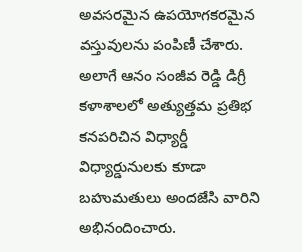అవసరమైన ఉపయోగకరమైన వస్తువులను పంపిణీ చేశారు. అలాగే ఆనం సంజీవ రెడ్డి డిగ్రీ కళాశాలలో అత్యుత్తమ ప్రతిభ కనపరిచిన విధ్యార్డీ విధ్యార్డునులకు కూడా బహుమతులు అందజేసి వారిని అభినందించారు.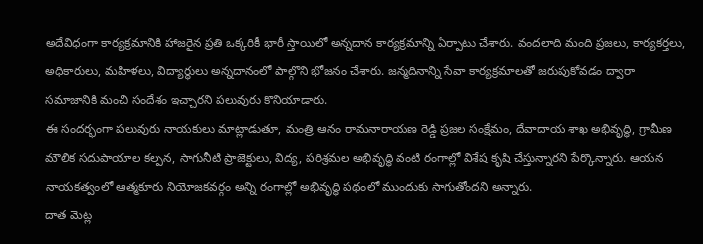అదేవిధంగా కార్యక్రమానికి హాజరైన ప్రతి ఒక్కరికీ భారీ స్తాయిలో అన్నదాన కార్యక్రమాన్ని ఏర్పాటు చేశారు. వందలాది మంది ప్రజలు, కార్యకర్తలు, అధికారులు, మహిళలు, విద్యార్థులు అన్నదానంలో పాల్గొని భోజనం చేశారు. జన్మదినాన్ని సేవా కార్యక్రమాలతో జరుపుకోవడం ద్వారా సమాజానికి మంచి సందేశం ఇచ్చారని పలువురు కొనియాడారు.
ఈ సందర్భంగా పలువురు నాయకులు మాట్లాడుతూ, మంత్రి ఆనం రామనారాయణ రెడ్డి ప్రజల సంక్షేమం, దేవాదాయ శాఖ అభివృద్ధి, గ్రామీణ మౌలిక సదుపాయాల కల్పన, సాగునీటి ప్రాజెక్టులు, విద్య, పరిశ్రమల అభివృద్ధి వంటి రంగాల్లో విశేష కృషి చేస్తున్నారని పేర్కొన్నారు. ఆయన నాయకత్వంలో ఆత్మకూరు నియోజకవర్గం అన్ని రంగాల్లో అభివృద్ధి పథంలో ముందుకు సాగుతోందని అన్నారు.
దాత మెట్ల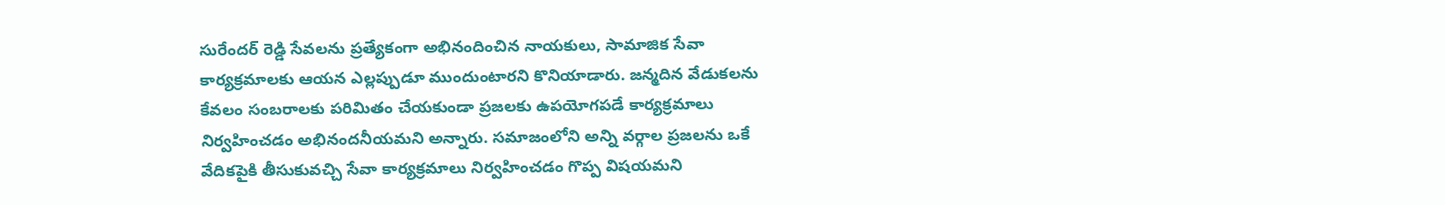సురేందర్ రెడ్డి సేవలను ప్రత్యేకంగా అభినందించిన నాయకులు, సామాజిక సేవా కార్యక్రమాలకు ఆయన ఎల్లప్పుడూ ముందుంటారని కొనియాడారు. జన్మదిన వేడుకలను కేవలం సంబరాలకు పరిమితం చేయకుండా ప్రజలకు ఉపయోగపడే కార్యక్రమాలు నిర్వహించడం అభినందనీయమని అన్నారు. సమాజంలోని అన్ని వర్గాల ప్రజలను ఒకే వేదికపైకి తీసుకువచ్చి సేవా కార్యక్రమాలు నిర్వహించడం గొప్ప విషయమని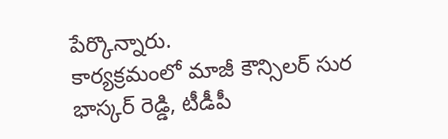పేర్కొన్నారు.
కార్యక్రమంలో మాజీ కౌన్సిలర్ సుర భాస్కర్ రెడ్డి, టీడీపీ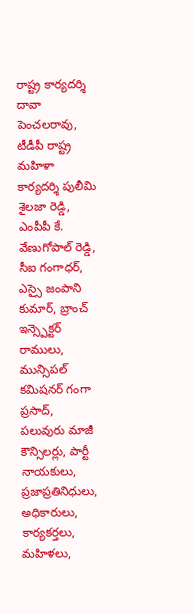రాష్ట్ర కార్యదర్శి దావా పెంచలరావు, టీడీపీ రాష్ట్ర మహిళా కార్యదర్శి పులీమి శైలజా రెడ్డి, ఎంపీపీ కే. వేణుగోపాల్ రెడ్డి, సీఐ గంగాధర్, ఎస్సై జంపాని కుమార్, బ్రాంచ్ ఇన్స్పెక్టర్ రాములు, మున్సిపల్ కమిషనర్ గంగా ప్రసాద్, పలువురు మాజీ కౌన్సిలర్లు, పార్టీ నాయకులు, ప్రజాప్రతినిధులు, అధికారులు, కార్యకర్తలు, మహిళలు,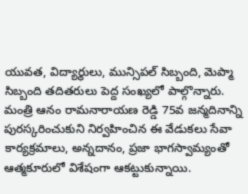యువత, విద్యార్థులు, మున్సిపల్ సిబ్బంది, మెప్మా సిబ్బంది తదితరులు పెద్ద సంఖ్యలో పాల్గొన్నారు.
మంత్రి ఆనం రామనారాయణ రెడ్డి 75వ జన్మదినాన్ని పురస్కరించుకుని నిర్వహించిన ఈ వేడుకలు సేవా కార్యక్రమాలు, అన్నదానం, ప్రజా భాగస్వామ్యంతో ఆత్మకూరులో విశేషంగా ఆకట్టుకున్నాయి.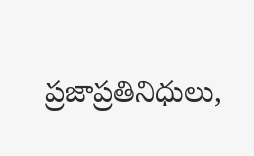ప్రజాప్రతినిధులు,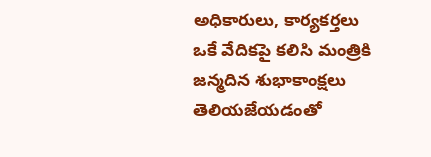అధికారులు, కార్యకర్తలు ఒకే వేదికపై కలిసి మంత్రికి జన్మదిన శుభాకాంక్షలు తెలియజేయడంతో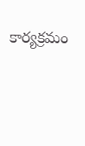కార్యక్రమం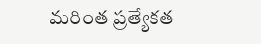మరింత ప్రత్యేకత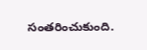సంతరించుకుంది.